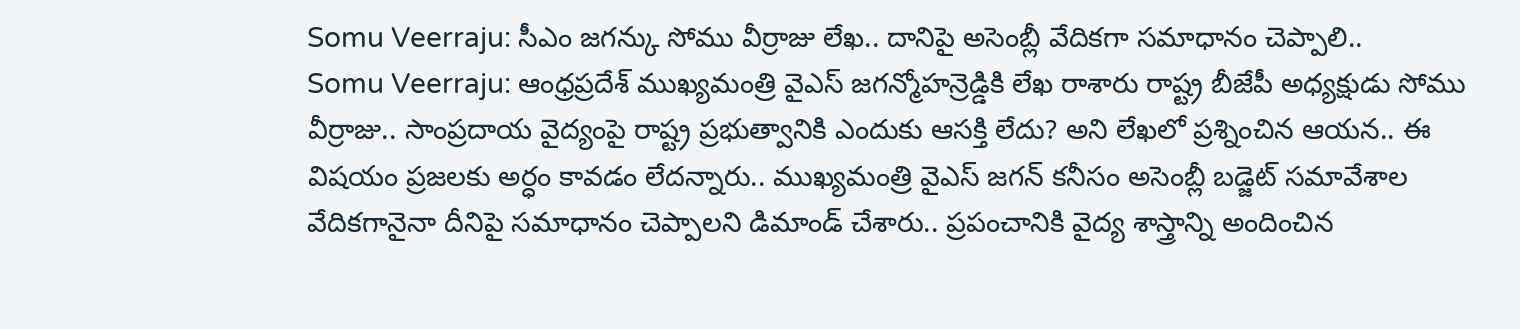Somu Veerraju: సీఎం జగన్కు సోము వీర్రాజు లేఖ.. దానిపై అసెంబ్లీ వేదికగా సమాధానం చెప్పాలి..
Somu Veerraju: ఆంధ్రప్రదేశ్ ముఖ్యమంత్రి వైఎస్ జగన్మోహన్రెడ్డికి లేఖ రాశారు రాష్ట్ర బీజేపీ అధ్యక్షుడు సోము వీర్రాజు.. సాంప్రదాయ వైద్యంపై రాష్ట్ర ప్రభుత్వానికి ఎందుకు ఆసక్తి లేదు? అని లేఖలో ప్రశ్నించిన ఆయన.. ఈ విషయం ప్రజలకు అర్ధం కావడం లేదన్నారు.. ముఖ్యమంత్రి వైఎస్ జగన్ కనీసం అసెంబ్లీ బడ్జెట్ సమావేశాల వేదికగానైనా దీనిపై సమాధానం చెప్పాలని డిమాండ్ చేశారు.. ప్రపంచానికి వైద్య శాస్త్రాన్ని అందించిన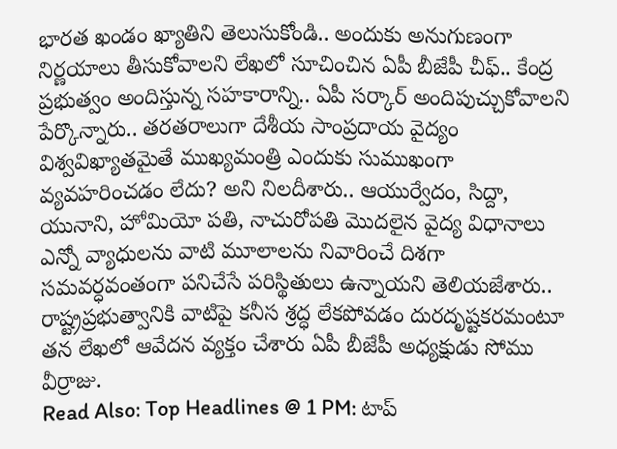భారత ఖండం ఖ్యాతిని తెలుసుకోండి.. అందుకు అనుగుణంగా నిర్ణయాలు తీసుకోవాలని లేఖలో సూచించిన ఏపీ బీజేపీ చీఫ్.. కేంద్ర ప్రభుత్వం అందిస్తున్న సహకారాన్ని.. ఏపీ సర్కార్ అందిపుచ్చుకోవాలని పేర్కొన్నారు.. తరతరాలుగా దేశీయ సాంప్రదాయ వైద్యం విశ్వవిఖ్యాతమైతే ముఖ్యమంత్రి ఎందుకు సుముఖంగా వ్యవహరించడం లేదు? అని నిలదీశారు.. ఆయుర్వేదం, సిద్దా, యునాని, హోమియో పతి, నాచురోపతి మొదలైన వైద్య విధానాలు ఎన్నో వ్యాధులను వాటి మూలాలను నివారించే దిశగా సమవర్ధవంతంగా పనిచేసే పరిస్థితులు ఉన్నాయని తెలియజేశారు.. రాష్ట్రప్రభుత్వానికి వాటిపై కనీస శ్రద్ధ లేకపోవడం దురదృష్టకరమంటూ తన లేఖలో ఆవేదన వ్యక్తం చేశారు ఏపీ బీజేపీ అధ్యక్షుడు సోము వీర్రాజు.
Read Also: Top Headlines @ 1 PM: టాప్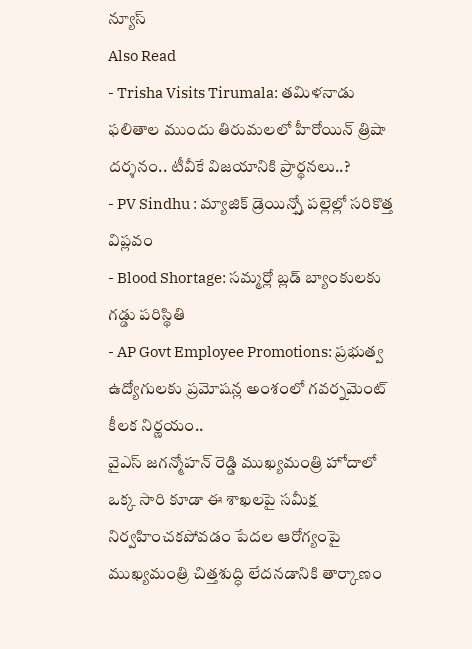న్యూస్
Also Read
- Trisha Visits Tirumala: తమిళనాడు ఫలితాల ముందు తిరుమలలో హీరోయిన్ త్రిషా దర్శనం.. టీవీకే విజయానికి ప్రార్థనలు..?
- PV Sindhu : మ్యాజిక్ డ్రెయిన్స్తో పల్లెల్లో సరికొత్త విప్లవం
- Blood Shortage: సమ్మర్లో బ్లడ్ బ్యాంకులకు గడ్డు పరిస్థితి
- AP Govt Employee Promotions: ప్రభుత్వ ఉద్యోగులకు ప్రమోషన్ల అంశంలో గవర్నమెంట్ కీలక నిర్ణయం..
వైఎస్ జగన్మోహన్ రెడ్డి ముఖ్యమంత్రి హోదాలో ఒక్క సారి కూడా ఈ శాఖలపై సమీక్ష నిర్వహించకపోవడం పేదల ఆరోగ్యంపై ముఖ్యమంత్రి చిత్తశుద్ధి లేదనడానికి తార్కాణం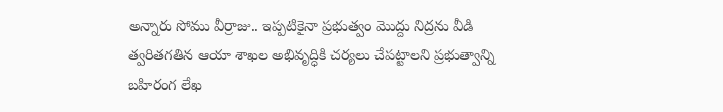అన్నారు సోము వీర్రాజు.. ఇప్పటికైనా ప్రభుత్వం మొద్దు నిద్రను వీడి త్వరితగతిన ఆయా శాఖల అభివృద్ధికి చర్యలు చేపట్టాలని ప్రభుత్వాన్ని బహిరంగ లేఖ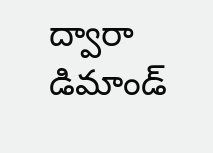ద్వారా డిమాండ్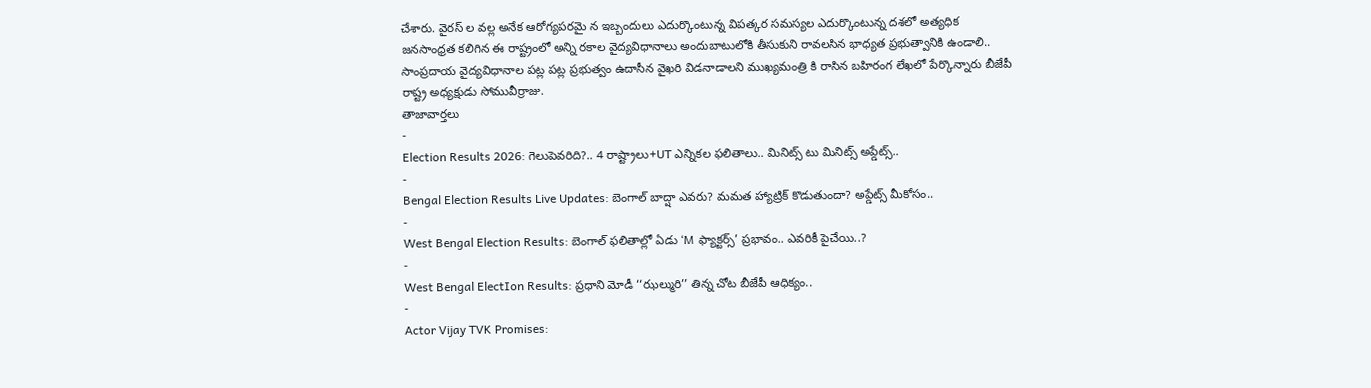చేశారు. వైరస్ ల వల్ల అనేక ఆరోగ్యపరమై న ఇబ్బందులు ఎదుర్కొంటున్న విపత్కర సమస్యల ఎదుర్కొంటున్న దశలో అత్యధిక జనసాంధ్రత కలిగిన ఈ రాష్ట్రంలో అన్ని రకాల వైద్యవిధానాలు అందుబాటులోకి తీసుకుని రావలసిన భాధ్యత ప్రభుత్వానికి ఉండాలి.. సాంప్రదాయ వైద్యవిధానాల పట్ల పట్ల ప్రభుత్వం ఉదాసీన వైఖరి విడనాడాలని ముఖ్యమంత్రి కి రాసిన బహిరంగ లేఖలో పేర్కొన్నారు బీజేపీ రాష్ట్ర అధ్యక్షుడు సోమువీర్రాజు.
తాజావార్తలు
-
Election Results 2026: గెలుపెవరిది?.. 4 రాష్ట్రాలు+UT ఎన్నికల ఫలితాలు.. మినిట్స్ టు మినిట్స్ అప్డేట్స్..
-
Bengal Election Results Live Updates: బెంగాల్ బాద్షా ఎవరు? మమత హ్యాట్రిక్ కొడుతుందా? అప్డేట్స్ మీకోసం..
-
West Bengal Election Results: బెంగాల్ ఫలితాల్లో ఏడు ‘M ఫ్యాక్టర్స్’ ప్రభావం.. ఎవరికీ పైచేయి..?
-
West Bengal ElectIon Results: ప్రధాని మోడీ ‘‘ఝల్మురి’’ తిన్న చోట బీజేపీ ఆధిక్యం..
-
Actor Vijay TVK Promises: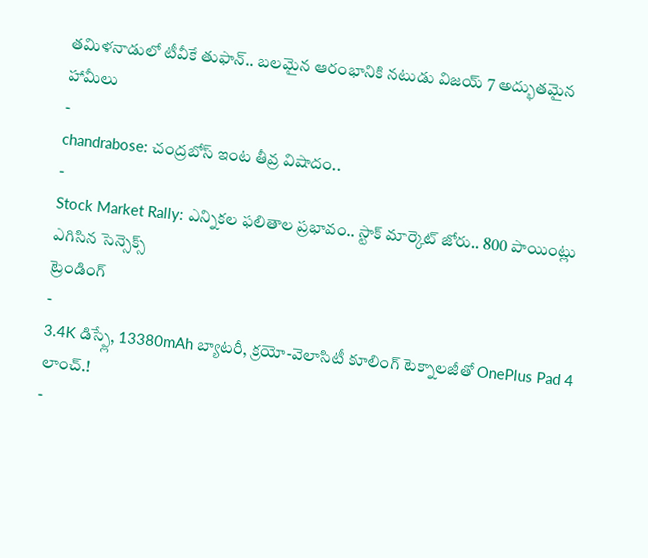తమిళనాడులో టీవీకే తుఫాన్.. బలమైన ఆరంభానికి నటుడు విజయ్ 7 అద్భుతమైన హామీలు
-
chandrabose: చంద్రబోస్ ఇంట తీవ్ర విషాదం..
-
Stock Market Rally: ఎన్నికల ఫలితాల ప్రభావం.. స్టాక్ మార్కెట్ జోరు.. 800 పాయింట్లు ఎగిసిన సెన్సెక్స్
ట్రెండింగ్
-
3.4K డిస్ప్లే, 13380mAh బ్యాటరీ, క్రయో-వెలాసిటీ కూలింగ్ టెక్నాలజీతో OnePlus Pad 4 లాంచ్.!
-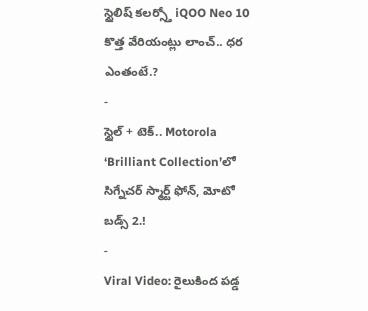స్టైలిష్ కలర్స్తో iQOO Neo 10 కొత్త వేరియంట్లు లాంచ్.. ధర ఎంతంటే.?
-
స్టైల్ + టెక్.. Motorola ‘Brilliant Collection’లో సిగ్నేచర్ స్మార్ట్ ఫోన్, మోటో బడ్స్ 2.!
-
Viral Video: రైలుకింద పడ్డ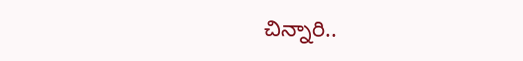చిన్నారి..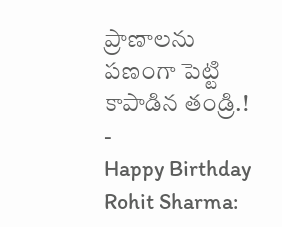ప్రాణాలను పణంగా పెట్టి కాపాడిన తండ్రి.!
-
Happy Birthday Rohit Sharma: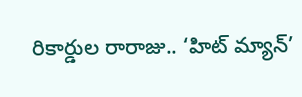రికార్డుల రారాజు.. ‘హిట్ మ్యాన్’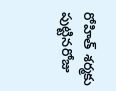రోహిత్ శర్మకు పుట్టినరోజు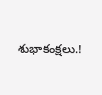శుభాకంక్షలు.!